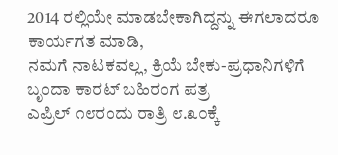2014 ರಲ್ಲಿಯೇ ಮಾಡಬೇಕಾಗಿದ್ದನ್ನು ಈಗಲಾದರೂ ಕಾರ್ಯಗತ ಮಾಡಿ,
ನಮಗೆ ನಾಟಕವಲ್ಲ, ಕ್ರಿಯೆ ಬೇಕು-ಪ್ರಧಾನಿಗಳಿಗೆ ಬೃಂದಾ ಕಾರಟ್ ಬಹಿರಂಗ ಪತ್ರ
ಎಪ್ರಿಲ್ ೧೮ರಂದು ರಾತ್ರಿ ೮.೩೦ಕ್ಕೆ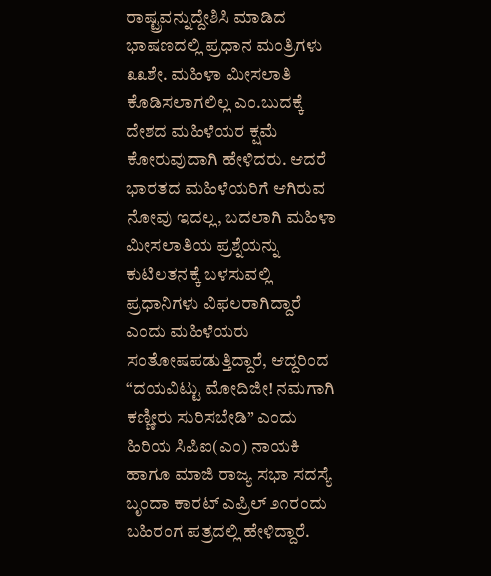ರಾಷ್ಟ್ರವನ್ನುದ್ದೇಶಿಸಿ ಮಾಡಿದ ಭಾಷಣದಲ್ಲಿ ಪ್ರಧಾನ ಮಂತ್ರಿಗಳು ೩೩ಶೇ. ಮಹಿಳಾ ಮೀಸಲಾತಿ ಕೊಡಿಸಲಾಗಲಿಲ್ಲ ಎಂ.ಬುದಕ್ಕೆ ದೇಶದ ಮಹಿಳೆಯರ ಕ್ಷಮೆ ಕೋರುವುದಾಗಿ ಹೇಳಿದರು. ಆದರೆ ಭಾರತದ ಮಹಿಳೆಯರಿಗೆ ಆಗಿರುವ ನೋವು ಇದಲ್ಲ, ಬದಲಾಗಿ ಮಹಿಳಾ ಮೀಸಲಾತಿಯ ಪ್ರಶ್ನೆಯನ್ನು ಕುಟಿಲತನಕ್ಕೆ ಬಳಸುವಲ್ಲಿ ಪ್ರಧಾನಿಗಳು ವಿಫಲರಾಗಿದ್ದಾರೆ ಎಂದು ಮಹಿಳೆಯರು ಸಂತೋಷಪಡುತ್ತಿದ್ದಾರೆ, ಆದ್ದರಿಂದ “ದಯವಿಟ್ಟು ಮೋದಿಜೀ! ನಮಗಾಗಿ ಕಣ್ಣೀರು ಸುರಿಸಬೇಡಿ” ಎಂದು ಹಿರಿಯ ಸಿಪಿಐ(ಎಂ) ನಾಯಕಿ ಹಾಗೂ ಮಾಜಿ ರಾಜ್ಯ ಸಭಾ ಸದಸ್ಯೆ ಬೃಂದಾ ಕಾರಟ್ ಎಪ್ರಿಲ್ ೨೧ರಂದು ಬಹಿರಂಗ ಪತ್ರದಲ್ಲಿ ಹೇಳಿದ್ದಾರೆ.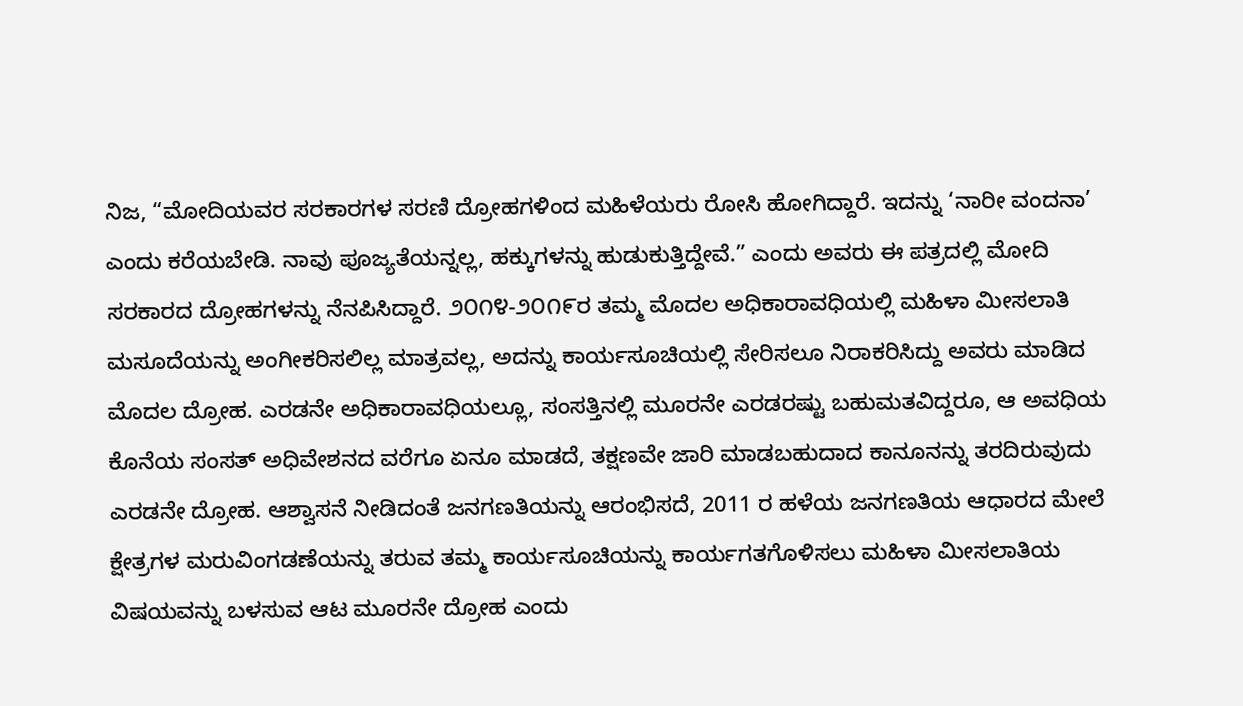ನಿಜ, “ಮೋದಿಯವರ ಸರಕಾರಗಳ ಸರಣಿ ದ್ರೋಹಗಳಿಂದ ಮಹಿಳೆಯರು ರೋಸಿ ಹೋಗಿದ್ದಾರೆ. ಇದನ್ನು ‘ನಾರೀ ವಂದನಾ’ ಎಂದು ಕರೆಯಬೇಡಿ. ನಾವು ಪೂಜ್ಯತೆಯನ್ನಲ್ಲ, ಹಕ್ಕುಗಳನ್ನು ಹುಡುಕುತ್ತಿದ್ದೇವೆ.” ಎಂದು ಅವರು ಈ ಪತ್ರದಲ್ಲಿ ಮೋದಿ ಸರಕಾರದ ದ್ರೋಹಗಳನ್ನು ನೆನಪಿಸಿದ್ದಾರೆ. ೨೦೧೪-೨೦೧೯ರ ತಮ್ಮ ಮೊದಲ ಅಧಿಕಾರಾವಧಿಯಲ್ಲಿ ಮಹಿಳಾ ಮೀಸಲಾತಿ ಮಸೂದೆಯನ್ನು ಅಂಗೀಕರಿಸಲಿಲ್ಲ ಮಾತ್ರವಲ್ಲ, ಅದನ್ನು ಕಾರ್ಯಸೂಚಿಯಲ್ಲಿ ಸೇರಿಸಲೂ ನಿರಾಕರಿಸಿದ್ದು ಅವರು ಮಾಡಿದ ಮೊದಲ ದ್ರೋಹ. ಎರಡನೇ ಅಧಿಕಾರಾವಧಿಯಲ್ಲೂ, ಸಂಸತ್ತಿನಲ್ಲಿ ಮೂರನೇ ಎರಡರಷ್ಟು ಬಹುಮತವಿದ್ದರೂ, ಆ ಅವಧಿಯ ಕೊನೆಯ ಸಂಸತ್ ಅಧಿವೇಶನದ ವರೆಗೂ ಏನೂ ಮಾಡದೆ, ತಕ್ಷಣವೇ ಜಾರಿ ಮಾಡಬಹುದಾದ ಕಾನೂನನ್ನು ತರದಿರುವುದು ಎರಡನೇ ದ್ರೋಹ. ಆಶ್ವಾಸನೆ ನೀಡಿದಂತೆ ಜನಗಣತಿಯನ್ನು ಆರಂಭಿಸದೆ, 2011 ರ ಹಳೆಯ ಜನಗಣತಿಯ ಆಧಾರದ ಮೇಲೆ ಕ್ಷೇತ್ರಗಳ ಮರುವಿಂಗಡಣೆಯನ್ನು ತರುವ ತಮ್ಮ ಕಾರ್ಯಸೂಚಿಯನ್ನು ಕಾರ್ಯಗತಗೊಳಿಸಲು ಮಹಿಳಾ ಮೀಸಲಾತಿಯ ವಿಷಯವನ್ನು ಬಳಸುವ ಆಟ ಮೂರನೇ ದ್ರೋಹ ಎಂದು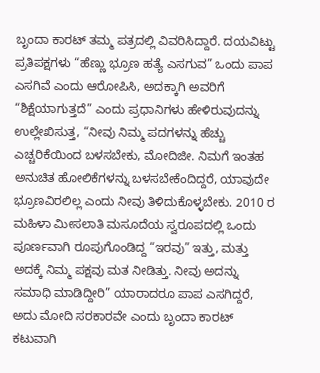ಬೃಂದಾ ಕಾರಟ್ ತಮ್ಮ ಪತ್ರದಲ್ಲಿ ವಿವರಿಸಿದ್ದಾರೆ. ದಯವಿಟ್ಟು
ಪ್ರತಿಪಕ್ಷಗಳು “ಹೆಣ್ಣು ಭ್ರೂಣ ಹತ್ಯೆ ಎಸಗುವ” ಒಂದು ಪಾಪ ಎಸಗಿವೆ ಎಂದು ಆರೋಪಿಸಿ, ಅದಕ್ಕಾಗಿ ಅವರಿಗೆ “ಶಿಕ್ಷೆಯಾಗುತ್ತದೆ” ಎಂದು ಪ್ರಧಾನಿಗಳು ಹೇಳಿರುವುದನ್ನು ಉಲ್ಲೇಖಿಸುತ್ತ, “ನೀವು ನಿಮ್ಮ ಪದಗಳನ್ನು ಹೆಚ್ಚು ಎಚ್ಚರಿಕೆಯಿಂದ ಬಳಸಬೇಕು, ಮೋದಿಜೀ. ನಿಮಗೆ ಇಂತಹ ಅನುಚಿತ ಹೋಲಿಕೆಗಳನ್ನು ಬಳಸಬೇಕೆಂದಿದ್ದರೆ, ಯಾವುದೇ ಭ್ರೂಣವಿರಲಿಲ್ಲ ಎಂದು ನೀವು ತಿಳಿದುಕೊಳ್ಳಬೇಕು. 2010 ರ ಮಹಿಳಾ ಮೀಸಲಾತಿ ಮಸೂದೆಯ ಸ್ವರೂಪದಲ್ಲಿ ಒಂದು ಪೂರ್ಣವಾಗಿ ರೂಪುಗೊಂಡಿದ್ದ “ಇರವು” ಇತ್ತು, ಮತ್ತು ಅದಕ್ಕೆ ನಿಮ್ಮ ಪಕ್ಷವು ಮತ ನೀಡಿತ್ತು. ನೀವು ಅದನ್ನು ಸಮಾಧಿ ಮಾಡಿದ್ದೀರಿ” ಯಾರಾದರೂ ಪಾಪ ಎಸಗಿದ್ದರೆ, ಅದು ಮೋದಿ ಸರಕಾರವೇ ಎಂದು ಬೃಂದಾ ಕಾರಟ್ ಕಟುವಾಗಿ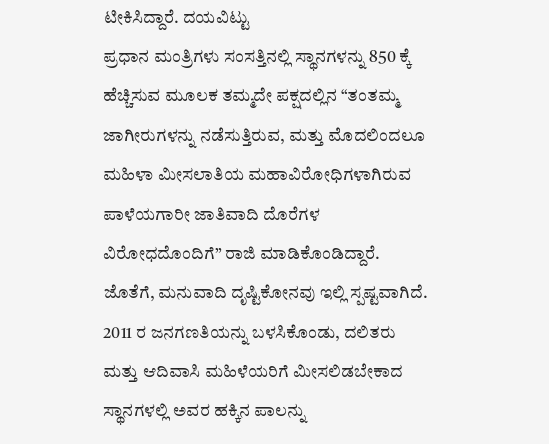ಟೀಕಿಸಿದ್ದಾರೆ. ದಯವಿಟ್ಟು
ಪ್ರಧಾನ ಮಂತ್ರಿಗಳು ಸಂಸತ್ತಿನಲ್ಲಿ ಸ್ಥಾನಗಳನ್ನು 850 ಕ್ಕೆ ಹೆಚ್ಚಿಸುವ ಮೂಲಕ ತಮ್ಮದೇ ಪಕ್ಷದಲ್ಲಿನ “ತಂತಮ್ಮ ಜಾಗೀರುಗಳನ್ನು ನಡೆಸುತ್ತಿರುವ, ಮತ್ತು ಮೊದಲಿಂದಲೂ ಮಹಿಳಾ ಮೀಸಲಾತಿಯ ಮಹಾವಿರೋಧಿಗಳಾಗಿರುವ ಪಾಳೆಯಗಾರೀ ಜಾತಿವಾದಿ ದೊರೆಗಳ ವಿರೋಧದೊಂದಿಗೆ” ರಾಜಿ ಮಾಡಿಕೊಂಡಿದ್ದಾರೆ. ಜೊತೆಗೆ, ಮನುವಾದಿ ದೃಷ್ಟಿಕೋನವು ಇಲ್ಲಿ ಸ್ಪಷ್ಟವಾಗಿದೆ. 2011 ರ ಜನಗಣತಿಯನ್ನು ಬಳಸಿಕೊಂಡು, ದಲಿತರು ಮತ್ತು ಆದಿವಾಸಿ ಮಹಿಳೆಯರಿಗೆ ಮೀಸಲಿಡಬೇಕಾದ ಸ್ಥಾನಗಳಲ್ಲಿ ಅವರ ಹಕ್ಕಿನ ಪಾಲನ್ನು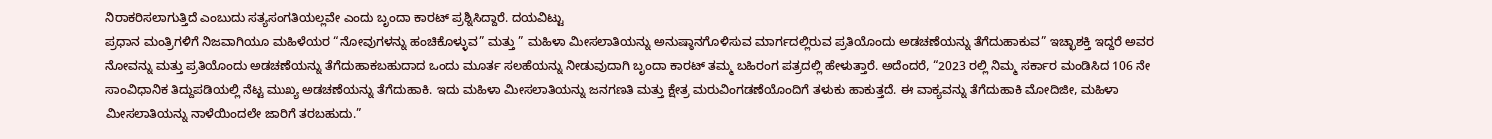ನಿರಾಕರಿಸಲಾಗುತ್ತಿದೆ ಎಂಬುದು ಸತ್ಯಸಂಗತಿಯಲ್ಲವೇ ಎಂದು ಬೃಂದಾ ಕಾರಟ್ ಪ್ರಶ್ನಿಸಿದ್ದಾರೆ. ದಯವಿಟ್ಟು
ಪ್ರಧಾನ ಮಂತ್ರಿಗಳಿಗೆ ನಿಜವಾಗಿಯೂ ಮಹಿಳೆಯರ “ನೋವುಗಳನ್ನು ಹಂಚಿಕೊಳ್ಳುವ” ಮತ್ತು ” ಮಹಿಳಾ ಮೀಸಲಾತಿಯನ್ನು ಅನುಷ್ಠಾನಗೊಳಿಸುವ ಮಾರ್ಗದಲ್ಲಿರುವ ಪ್ರತಿಯೊಂದು ಅಡಚಣೆಯನ್ನು ತೆಗೆದುಹಾಕುವ” ಇಚ್ಛಾಶಕ್ತಿ ಇದ್ದರೆ ಅವರ ನೋವನ್ನು ಮತ್ತು ಪ್ರತಿಯೊಂದು ಅಡಚಣೆಯನ್ನು ತೆಗೆದುಹಾಕಬಹುದಾದ ಒಂದು ಮೂರ್ತ ಸಲಹೆಯನ್ನು ನೀಡುವುದಾಗಿ ಬೃಂದಾ ಕಾರಟ್ ತಮ್ಮ ಬಹಿರಂಗ ಪತ್ರದಲ್ಲಿ ಹೇಳುತ್ತಾರೆ. ಅದೆಂದರೆ, “2023 ರಲ್ಲಿ ನಿಮ್ಮ ಸರ್ಕಾರ ಮಂಡಿಸಿದ 106 ನೇ ಸಾಂವಿಧಾನಿಕ ತಿದ್ದುಪಡಿಯಲ್ಲಿ ನೆಟ್ಟ ಮುಖ್ಯ ಅಡಚಣೆಯನ್ನು ತೆಗೆದುಹಾಕಿ. ಇದು ಮಹಿಳಾ ಮೀಸಲಾತಿಯನ್ನು ಜನಗಣತಿ ಮತ್ತು ಕ್ಷೇತ್ರ ಮರುವಿಂಗಡಣೆಯೊಂದಿಗೆ ತಳುಕು ಹಾಕುತ್ತದೆ. ಈ ವಾಕ್ಯವನ್ನು ತೆಗೆದುಹಾಕಿ ಮೋದಿಜೀ, ಮಹಿಳಾ ಮೀಸಲಾತಿಯನ್ನು ನಾಳೆಯಿಂದಲೇ ಜಾರಿಗೆ ತರಬಹುದು.”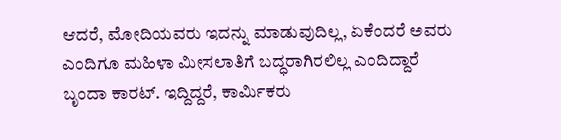ಆದರೆ, ಮೋದಿಯವರು ಇದನ್ನು ಮಾಡುವುದಿಲ್ಲ, ಏಕೆಂದರೆ ಅವರು ಎಂದಿಗೂ ಮಹಿಳಾ ಮೀಸಲಾತಿಗೆ ಬದ್ಧರಾಗಿರಲಿಲ್ಲ ಎಂದಿದ್ದಾರೆ ಬೃಂದಾ ಕಾರಟ್. ಇದ್ದಿದ್ದರೆ, ಕಾರ್ಮಿಕರು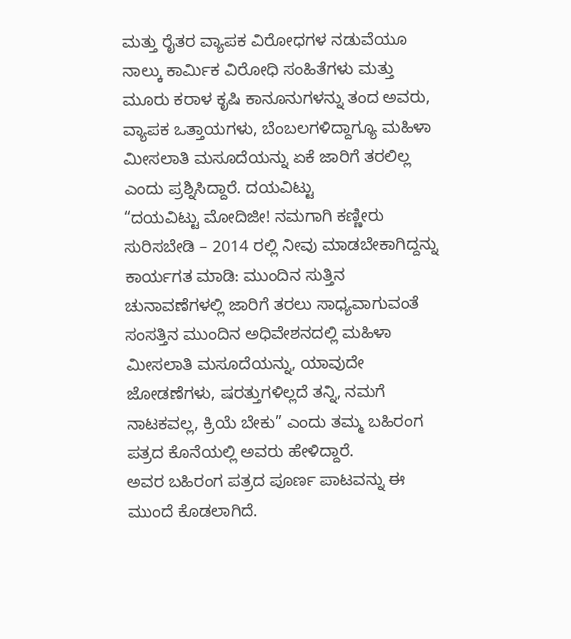ಮತ್ತು ರೈತರ ವ್ಯಾಪಕ ವಿರೋಧಗಳ ನಡುವೆಯೂ ನಾಲ್ಕು ಕಾರ್ಮಿಕ ವಿರೋಧಿ ಸಂಹಿತೆಗಳು ಮತ್ತು ಮೂರು ಕರಾಳ ಕೃಷಿ ಕಾನೂನುಗಳನ್ನು ತಂದ ಅವರು, ವ್ಯಾಪಕ ಒತ್ತಾಯಗಳು, ಬೆಂಬಲಗಳಿದ್ದಾಗ್ಯೂ ಮಹಿಳಾ ಮೀಸಲಾತಿ ಮಸೂದೆಯನ್ನು ಏಕೆ ಜಾರಿಗೆ ತರಲಿಲ್ಲ ಎಂದು ಪ್ರಶ್ನಿಸಿದ್ದಾರೆ. ದಯವಿಟ್ಟು
“ದಯವಿಟ್ಟು ಮೋದಿಜೀ! ನಮಗಾಗಿ ಕಣ್ಣೀರು ಸುರಿಸಬೇಡಿ – 2014 ರಲ್ಲಿ ನೀವು ಮಾಡಬೇಕಾಗಿದ್ದನ್ನು ಕಾರ್ಯಗತ ಮಾಡಿ: ಮುಂದಿನ ಸುತ್ತಿನ ಚುನಾವಣೆಗಳಲ್ಲಿ ಜಾರಿಗೆ ತರಲು ಸಾಧ್ಯವಾಗುವಂತೆ ಸಂಸತ್ತಿನ ಮುಂದಿನ ಅಧಿವೇಶನದಲ್ಲಿ ಮಹಿಳಾ ಮೀಸಲಾತಿ ಮಸೂದೆಯನ್ನು, ಯಾವುದೇ ಜೋಡಣೆಗಳು, ಷರತ್ತುಗಳಿಲ್ಲದೆ ತನ್ನಿ, ನಮಗೆ ನಾಟಕವಲ್ಲ, ಕ್ರಿಯೆ ಬೇಕು” ಎಂದು ತಮ್ಮ ಬಹಿರಂಗ ಪತ್ರದ ಕೊನೆಯಲ್ಲಿ ಅವರು ಹೇಳಿದ್ದಾರೆ.
ಅವರ ಬಹಿರಂಗ ಪತ್ರದ ಪೂರ್ಣ ಪಾಟವನ್ನು ಈ ಮುಂದೆ ಕೊಡಲಾಗಿದೆ.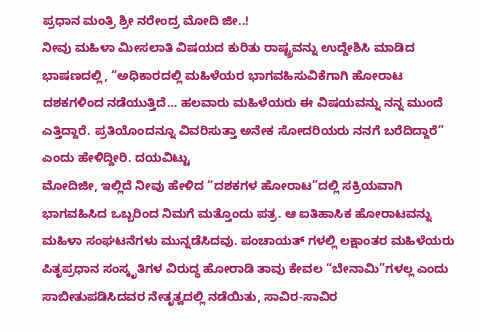ಪ್ರಧಾನ ಮಂತ್ರಿ ಶ್ರೀ ನರೇಂದ್ರ ಮೋದಿ ಜೀ..!
ನೀವು ಮಹಿಳಾ ಮೀಸಲಾತಿ ವಿಷಯದ ಕುರಿತು ರಾಷ್ಟ್ರವನ್ನು ಉದ್ದೇಶಿಸಿ ಮಾಡಿದ ಭಾಷಣದಲ್ಲಿ, “ಅಧಿಕಾರದಲ್ಲಿ ಮಹಿಳೆಯರ ಭಾಗವಹಿಸುವಿಕೆಗಾಗಿ ಹೋರಾಟ ದಶಕಗಳಿಂದ ನಡೆಯುತ್ತಿದೆ… ಹಲವಾರು ಮಹಿಳೆಯರು ಈ ವಿಷಯವನ್ನು ನನ್ನ ಮುಂದೆ ಎತ್ತಿದ್ದಾರೆ. ಪ್ರತಿಯೊಂದನ್ನೂ ವಿವರಿಸುತ್ತಾ ಅನೇಕ ಸೋದರಿಯರು ನನಗೆ ಬರೆದಿದ್ದಾರೆ” ಎಂದು ಹೇಳಿದ್ದೀರಿ. ದಯವಿಟ್ಟು
ಮೋದಿಜೀ, ಇಲ್ಲಿದೆ ನೀವು ಹೇಳಿದ “ದಶಕಗಳ ಹೋರಾಟ”ದಲ್ಲಿ ಸಕ್ರಿಯವಾಗಿ ಭಾಗವಹಿಸಿದ ಒಬ್ಬರಿಂದ ನಿಮಗೆ ಮತ್ತೊಂದು ಪತ್ರ. ಆ ಐತಿಹಾಸಿಕ ಹೋರಾಟವನ್ನು ಮಹಿಳಾ ಸಂಘಟನೆಗಳು ಮುನ್ನಡೆಸಿದವು. ಪಂಚಾಯತ್ ಗಳಲ್ಲಿ ಲಕ್ಷಾಂತರ ಮಹಿಳೆಯರು ಪಿತೃಪ್ರಧಾನ ಸಂಸ್ಕೃತಿಗಳ ವಿರುದ್ಧ ಹೋರಾಡಿ ತಾವು ಕೇವಲ “ಬೇನಾಮಿ”ಗಳಲ್ಲ ಎಂದು ಸಾಬೀತುಪಡಿಸಿದವರ ನೇತೃತ್ವದಲ್ಲಿ ನಡೆಯಿತು, ಸಾವಿರ-ಸಾವಿರ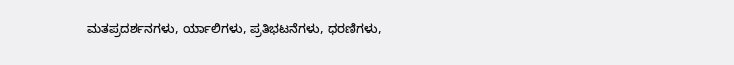ಮತಪ್ರದರ್ಶನಗಳು, ರ್ಯಾಲಿಗಳು, ಪ್ರತಿಭಟನೆಗಳು, ಧರಣಿಗಳು,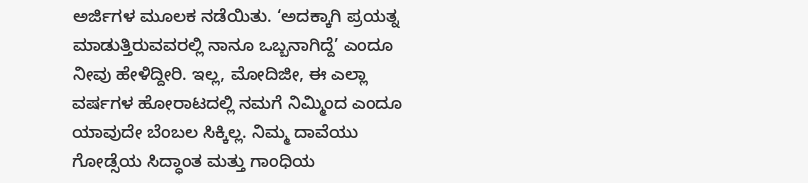ಅರ್ಜಿಗಳ ಮೂಲಕ ನಡೆಯಿತು. ‘ಅದಕ್ಕಾಗಿ ಪ್ರಯತ್ನ ಮಾಡುತ್ತಿರುವವರಲ್ಲಿ ನಾನೂ ಒಬ್ಬನಾಗಿದ್ದೆ’ ಎಂದೂ ನೀವು ಹೇಳಿದ್ದೀರಿ. ಇಲ್ಲ, ಮೋದಿಜೀ, ಈ ಎಲ್ಲಾ ವರ್ಷಗಳ ಹೋರಾಟದಲ್ಲಿ ನಮಗೆ ನಿಮ್ಮಿಂದ ಎಂದೂ ಯಾವುದೇ ಬೆಂಬಲ ಸಿಕ್ಕಿಲ್ಲ. ನಿಮ್ಮ ದಾವೆಯು ಗೋಡ್ಸೆಯ ಸಿದ್ಧಾಂತ ಮತ್ತು ಗಾಂಧಿಯ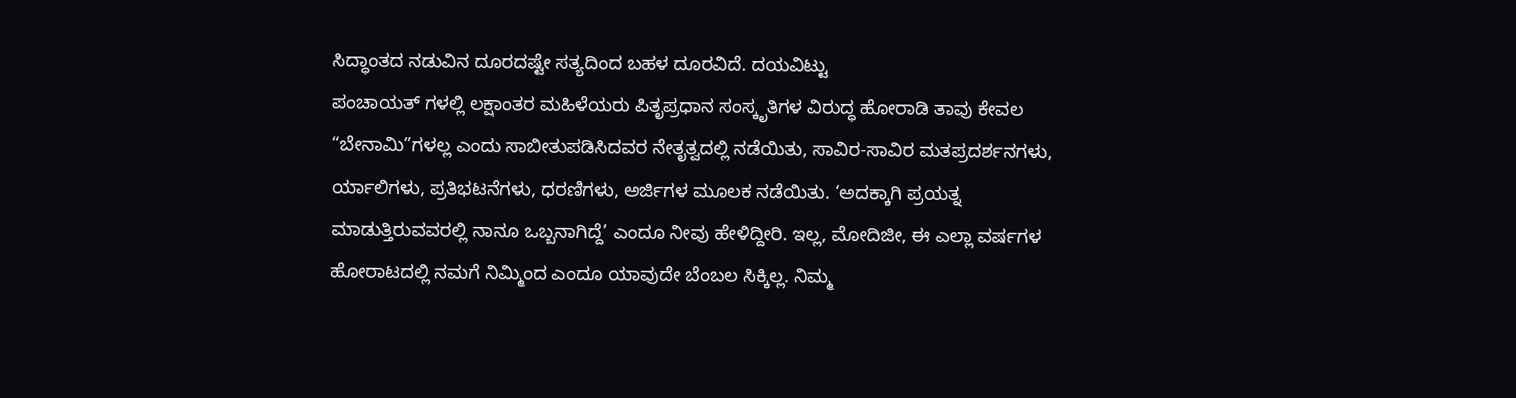ಸಿದ್ಧಾಂತದ ನಡುವಿನ ದೂರದಷ್ಟೇ ಸತ್ಯದಿಂದ ಬಹಳ ದೂರವಿದೆ. ದಯವಿಟ್ಟು
ಪಂಚಾಯತ್ ಗಳಲ್ಲಿ ಲಕ್ಷಾಂತರ ಮಹಿಳೆಯರು ಪಿತೃಪ್ರಧಾನ ಸಂಸ್ಕೃತಿಗಳ ವಿರುದ್ಧ ಹೋರಾಡಿ ತಾವು ಕೇವಲ “ಬೇನಾಮಿ”ಗಳಲ್ಲ ಎಂದು ಸಾಬೀತುಪಡಿಸಿದವರ ನೇತೃತ್ವದಲ್ಲಿ ನಡೆಯಿತು, ಸಾವಿರ-ಸಾವಿರ ಮತಪ್ರದರ್ಶನಗಳು, ರ್ಯಾಲಿಗಳು, ಪ್ರತಿಭಟನೆಗಳು, ಧರಣಿಗಳು, ಅರ್ಜಿಗಳ ಮೂಲಕ ನಡೆಯಿತು. ‘ಅದಕ್ಕಾಗಿ ಪ್ರಯತ್ನ ಮಾಡುತ್ತಿರುವವರಲ್ಲಿ ನಾನೂ ಒಬ್ಬನಾಗಿದ್ದೆ’ ಎಂದೂ ನೀವು ಹೇಳಿದ್ದೀರಿ. ಇಲ್ಲ, ಮೋದಿಜೀ, ಈ ಎಲ್ಲಾ ವರ್ಷಗಳ ಹೋರಾಟದಲ್ಲಿ ನಮಗೆ ನಿಮ್ಮಿಂದ ಎಂದೂ ಯಾವುದೇ ಬೆಂಬಲ ಸಿಕ್ಕಿಲ್ಲ. ನಿಮ್ಮ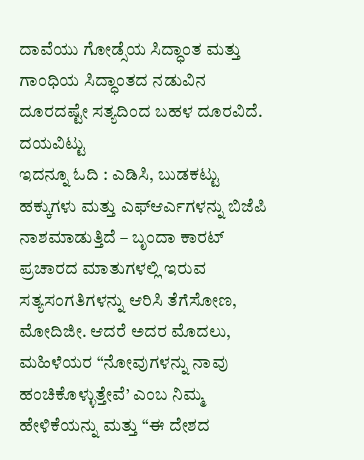ದಾವೆಯು ಗೋಡ್ಸೆಯ ಸಿದ್ಧಾಂತ ಮತ್ತು ಗಾಂಧಿಯ ಸಿದ್ಧಾಂತದ ನಡುವಿನ ದೂರದಷ್ಟೇ ಸತ್ಯದಿಂದ ಬಹಳ ದೂರವಿದೆ. ದಯವಿಟ್ಟು
ಇದನ್ನೂ ಓದಿ : ಎಡಿಸಿ, ಬುಡಕಟ್ಟು ಹಕ್ಕುಗಳು ಮತ್ತು ಎಫ್ಆರ್ಎಗಳನ್ನು ಬಿಜೆಪಿ ನಾಶಮಾಡುತ್ತಿದೆ – ಬೃಂದಾ ಕಾರಟ್
ಪ್ರಚಾರದ ಮಾತುಗಳಲ್ಲಿ ಇರುವ ಸತ್ಯಸಂಗತಿಗಳನ್ನು ಆರಿಸಿ ತೆಗೆಸೋಣ, ಮೋದಿಜೀ. ಆದರೆ ಅದರ ಮೊದಲು, ಮಹಿಳೆಯರ “ನೋವುಗಳನ್ನು ನಾವು ಹಂಚಿಕೊಳ್ಳುತ್ತೇವೆ’ ಎಂಬ ನಿಮ್ಮ ಹೇಳಿಕೆಯನ್ನು ಮತ್ತು “ಈ ದೇಶದ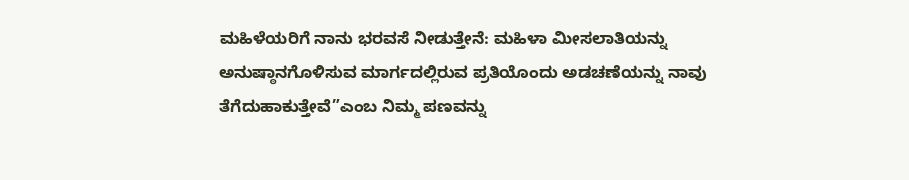ಮಹಿಳೆಯರಿಗೆ ನಾನು ಭರವಸೆ ನೀಡುತ್ತೇನೆ: ಮಹಿಳಾ ಮೀಸಲಾತಿಯನ್ನು ಅನುಷ್ಠಾನಗೊಳಿಸುವ ಮಾರ್ಗದಲ್ಲಿರುವ ಪ್ರತಿಯೊಂದು ಅಡಚಣೆಯನ್ನು ನಾವು ತೆಗೆದುಹಾಕುತ್ತೇವೆ”ಎಂಬ ನಿಮ್ಮ ಪಣವನ್ನು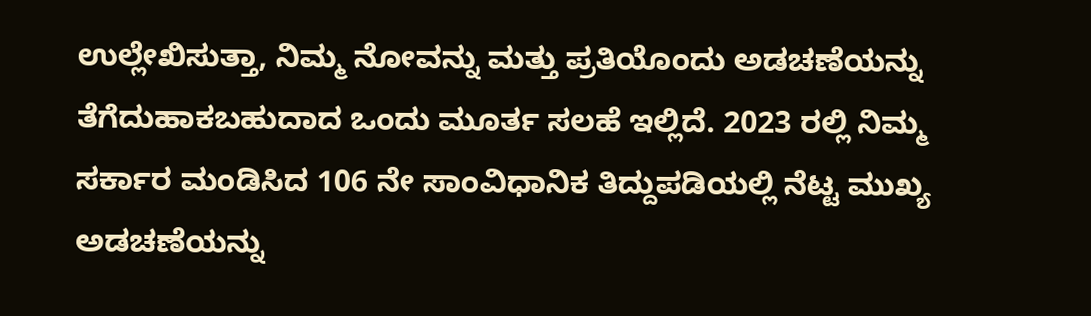ಉಲ್ಲೇಖಿಸುತ್ತಾ, ನಿಮ್ಮ ನೋವನ್ನು ಮತ್ತು ಪ್ರತಿಯೊಂದು ಅಡಚಣೆಯನ್ನು ತೆಗೆದುಹಾಕಬಹುದಾದ ಒಂದು ಮೂರ್ತ ಸಲಹೆ ಇಲ್ಲಿದೆ. 2023 ರಲ್ಲಿ ನಿಮ್ಮ ಸರ್ಕಾರ ಮಂಡಿಸಿದ 106 ನೇ ಸಾಂವಿಧಾನಿಕ ತಿದ್ದುಪಡಿಯಲ್ಲಿ ನೆಟ್ಟ ಮುಖ್ಯ ಅಡಚಣೆಯನ್ನು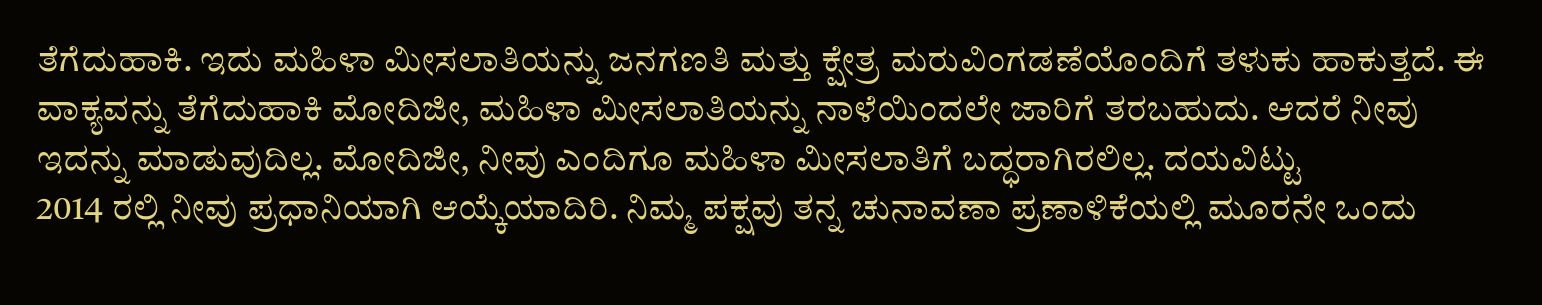ತೆಗೆದುಹಾಕಿ. ಇದು ಮಹಿಳಾ ಮೀಸಲಾತಿಯನ್ನು ಜನಗಣತಿ ಮತ್ತು ಕ್ಷೇತ್ರ ಮರುವಿಂಗಡಣೆಯೊಂದಿಗೆ ತಳುಕು ಹಾಕುತ್ತದೆ. ಈ ವಾಕ್ಯವನ್ನು ತೆಗೆದುಹಾಕಿ ಮೋದಿಜೀ, ಮಹಿಳಾ ಮೀಸಲಾತಿಯನ್ನು ನಾಳೆಯಿಂದಲೇ ಜಾರಿಗೆ ತರಬಹುದು. ಆದರೆ ನೀವು ಇದನ್ನು ಮಾಡುವುದಿಲ್ಲ. ಮೋದಿಜೀ, ನೀವು ಎಂದಿಗೂ ಮಹಿಳಾ ಮೀಸಲಾತಿಗೆ ಬದ್ಧರಾಗಿರಲಿಲ್ಲ. ದಯವಿಟ್ಟು
2014 ರಲ್ಲಿ ನೀವು ಪ್ರಧಾನಿಯಾಗಿ ಆಯ್ಕೆಯಾದಿರಿ. ನಿಮ್ಮ ಪಕ್ಷವು ತನ್ನ ಚುನಾವಣಾ ಪ್ರಣಾಳಿಕೆಯಲ್ಲಿ ಮೂರನೇ ಒಂದು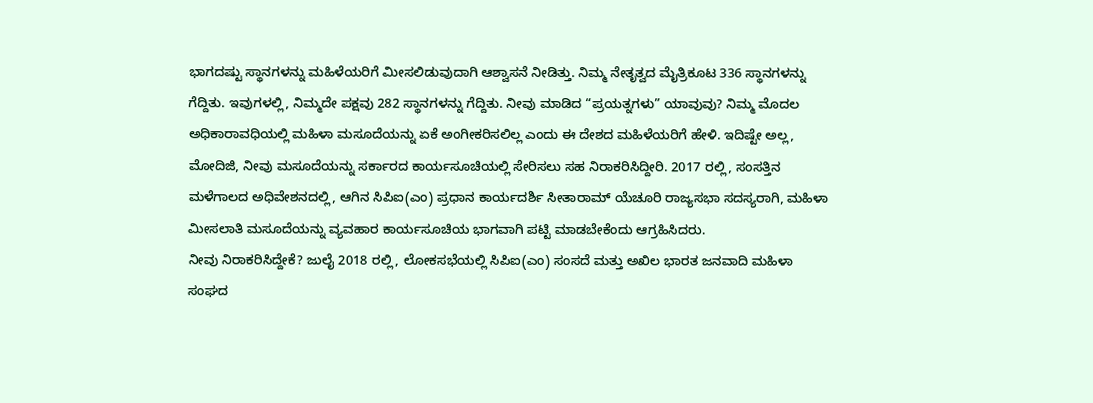ಭಾಗದಷ್ಟು ಸ್ಥಾನಗಳನ್ನು ಮಹಿಳೆಯರಿಗೆ ಮೀಸಲಿಡುವುದಾಗಿ ಆಶ್ವಾಸನೆ ನೀಡಿತ್ತು. ನಿಮ್ಮ ನೇತೃತ್ವದ ಮೈತ್ರಿಕೂಟ 336 ಸ್ಥಾನಗಳನ್ನು ಗೆದ್ದಿತು. ಇವುಗಳಲ್ಲಿ, ನಿಮ್ಮದೇ ಪಕ್ಷವು 282 ಸ್ಥಾನಗಳನ್ನು ಗೆದ್ದಿತು. ನೀವು ಮಾಡಿದ “ಪ್ರಯತ್ನಗಳು” ಯಾವುವು? ನಿಮ್ಮ ಮೊದಲ ಅಧಿಕಾರಾವಧಿಯಲ್ಲಿ ಮಹಿಳಾ ಮಸೂದೆಯನ್ನು ಏಕೆ ಅಂಗೀಕರಿಸಲಿಲ್ಲ ಎಂದು ಈ ದೇಶದ ಮಹಿಳೆಯರಿಗೆ ಹೇಳಿ. ಇದಿಷ್ಟೇ ಅಲ್ಲ, ಮೋದಿಜಿ, ನೀವು ಮಸೂದೆಯನ್ನು ಸರ್ಕಾರದ ಕಾರ್ಯಸೂಚಿಯಲ್ಲಿ ಸೇರಿಸಲು ಸಹ ನಿರಾಕರಿಸಿದ್ದೀರಿ. 2017 ರಲ್ಲಿ, ಸಂಸತ್ತಿನ ಮಳೆಗಾಲದ ಅಧಿವೇಶನದಲ್ಲಿ, ಆಗಿನ ಸಿಪಿಐ(ಎಂ) ಪ್ರಧಾನ ಕಾರ್ಯದರ್ಶಿ ಸೀತಾರಾಮ್ ಯೆಚೂರಿ ರಾಜ್ಯಸಭಾ ಸದಸ್ಯರಾಗಿ, ಮಹಿಳಾ ಮೀಸಲಾತಿ ಮಸೂದೆಯನ್ನು ವ್ಯವಹಾರ ಕಾರ್ಯಸೂಚಿಯ ಭಾಗವಾಗಿ ಪಟ್ಟಿ ಮಾಡಬೇಕೆಂದು ಆಗ್ರಹಿಸಿದರು.
ನೀವು ನಿರಾಕರಿಸಿದ್ದೇಕೆ? ಜುಲೈ 2018 ರಲ್ಲಿ, ಲೋಕಸಭೆಯಲ್ಲಿ ಸಿಪಿಐ(ಎಂ) ಸಂಸದೆ ಮತ್ತು ಅಖಿಲ ಭಾರತ ಜನವಾದಿ ಮಹಿಳಾ ಸಂಘದ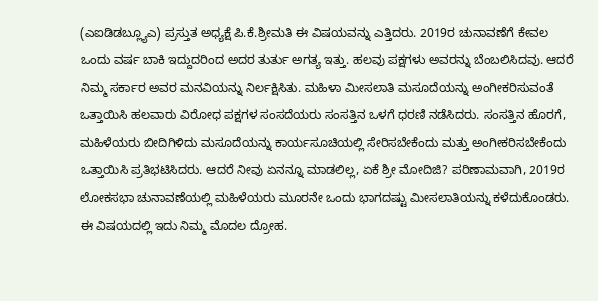(ಎಐಡಿಡಬ್ಲ್ಯೂಎ) ಪ್ರಸ್ತುತ ಅಧ್ಯಕ್ಷೆ ಪಿ.ಕೆ.ಶ್ರೀಮತಿ ಈ ವಿಷಯವನ್ನು ಎತ್ತಿದರು. 2019ರ ಚುನಾವಣೆಗೆ ಕೇವಲ ಒಂದು ವರ್ಷ ಬಾಕಿ ಇದ್ದುದರಿಂದ ಅದರ ತುರ್ತು ಅಗತ್ಯ ಇತ್ತು. ಹಲವು ಪಕ್ಷಗಳು ಅವರನ್ನು ಬೆಂಬಲಿಸಿದವು. ಆದರೆ ನಿಮ್ಮ ಸರ್ಕಾರ ಅವರ ಮನವಿಯನ್ನು ನಿರ್ಲಕ್ಷಿಸಿತು. ಮಹಿಳಾ ಮೀಸಲಾತಿ ಮಸೂದೆಯನ್ನು ಅಂಗೀಕರಿಸುವಂತೆ ಒತ್ತಾಯಿಸಿ ಹಲವಾರು ವಿರೋಧ ಪಕ್ಷಗಳ ಸಂಸದೆಯರು ಸಂಸತ್ತಿನ ಒಳಗೆ ಧರಣಿ ನಡೆಸಿದರು. ಸಂಸತ್ತಿನ ಹೊರಗೆ, ಮಹಿಳೆಯರು ಬೀದಿಗಿಳಿದು ಮಸೂದೆಯನ್ನು ಕಾರ್ಯಸೂಚಿಯಲ್ಲಿ ಸೇರಿಸಬೇಕೆಂದು ಮತ್ತು ಅಂಗೀಕರಿಸಬೇಕೆಂದು ಒತ್ತಾಯಿಸಿ ಪ್ರತಿಭಟಿಸಿದರು. ಆದರೆ ನೀವು ಏನನ್ನೂ ಮಾಡಲಿಲ್ಲ, ಏಕೆ ಶ್ರೀ ಮೋದಿಜಿ? ಪರಿಣಾಮವಾಗಿ, 2019ರ ಲೋಕಸಭಾ ಚುನಾವಣೆಯಲ್ಲಿ ಮಹಿಳೆಯರು ಮೂರನೇ ಒಂದು ಭಾಗದಷ್ಟು ಮೀಸಲಾತಿಯನ್ನು ಕಳೆದುಕೊಂಡರು. ಈ ವಿಷಯದಲ್ಲಿ ಇದು ನಿಮ್ಮ ಮೊದಲ ದ್ರೋಹ.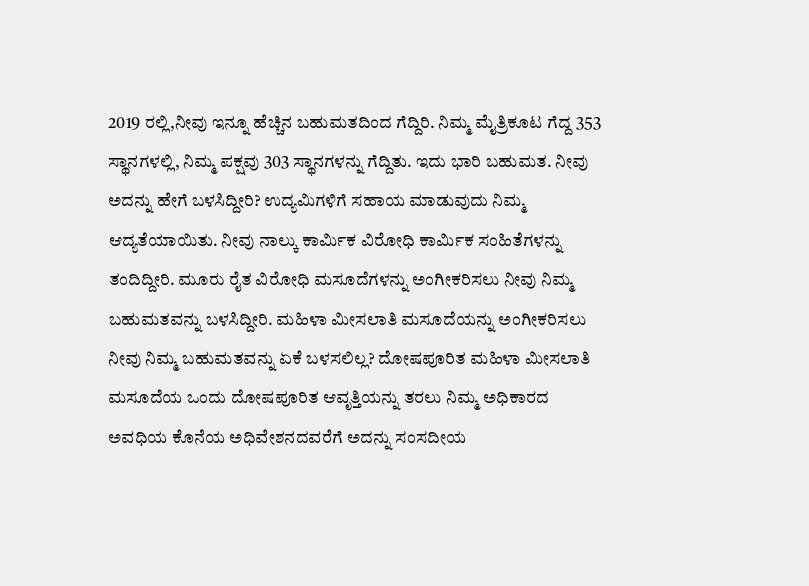2019 ರಲ್ಲಿ,ನೀವು ಇನ್ನೂ ಹೆಚ್ಚಿನ ಬಹುಮತದಿಂದ ಗೆದ್ದಿರಿ. ನಿಮ್ಮ ಮೈತ್ರಿಕೂಟ ಗೆದ್ದ 353 ಸ್ಥಾನಗಳಲ್ಲಿ, ನಿಮ್ಮ ಪಕ್ಷವು 303 ಸ್ಥಾನಗಳನ್ನು ಗೆದ್ದಿತು. ಇದು ಭಾರಿ ಬಹುಮತ. ನೀವು ಅದನ್ನು ಹೇಗೆ ಬಳಸಿದ್ದೀರಿ? ಉದ್ಯಮಿಗಳಿಗೆ ಸಹಾಯ ಮಾಡುವುದು ನಿಮ್ಮ ಆದ್ಯತೆಯಾಯಿತು. ನೀವು ನಾಲ್ಕು ಕಾರ್ಮಿಕ ವಿರೋಧಿ ಕಾರ್ಮಿಕ ಸಂಹಿತೆಗಳನ್ನು ತಂದಿದ್ದೀರಿ. ಮೂರು ರೈತ ವಿರೋಧಿ ಮಸೂದೆಗಳನ್ನು ಅಂಗೀಕರಿಸಲು ನೀವು ನಿಮ್ಮ ಬಹುಮತವನ್ನು ಬಳಸಿದ್ದೀರಿ. ಮಹಿಳಾ ಮೀಸಲಾತಿ ಮಸೂದೆಯನ್ನು ಅಂಗೀಕರಿಸಲು ನೀವು ನಿಮ್ಮ ಬಹುಮತವನ್ನು ಏಕೆ ಬಳಸಲಿಲ್ಲ? ದೋಷಪೂರಿತ ಮಹಿಳಾ ಮೀಸಲಾತಿ ಮಸೂದೆಯ ಒಂದು ದೋಷಪೂರಿತ ಆವೃತ್ತಿಯನ್ನು ತರಲು ನಿಮ್ಮ ಅಧಿಕಾರದ ಅವಧಿಯ ಕೊನೆಯ ಅಧಿವೇಶನದವರೆಗೆ ಅದನ್ನು ಸಂಸದೀಯ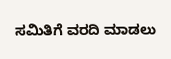ಸಮಿತಿಗೆ ವರದಿ ಮಾಡಲು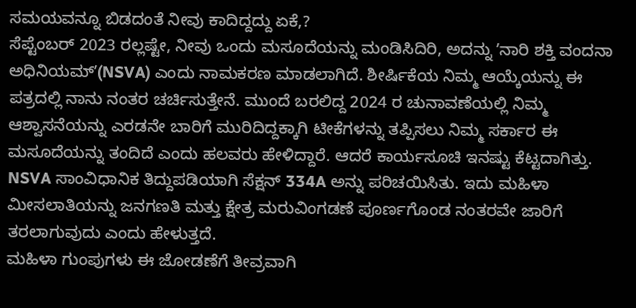ಸಮಯವನ್ನೂ ಬಿಡದಂತೆ ನೀವು ಕಾದಿದ್ದದ್ದು ಏಕೆ,?
ಸೆಪ್ಟೆಂಬರ್ 2023 ರಲ್ಲಷ್ಟೇ, ನೀವು ಒಂದು ಮಸೂದೆಯನ್ನು ಮಂಡಿಸಿದಿರಿ, ಅದನ್ನು ʼನಾರಿ ಶಕ್ತಿ ವಂದನಾ ಅಧಿನಿಯಮ್ʼ(NSVA) ಎಂದು ನಾಮಕರಣ ಮಾಡಲಾಗಿದೆ. ಶೀರ್ಷಿಕೆಯ ನಿಮ್ಮ ಆಯ್ಕೆಯನ್ನು ಈ ಪತ್ರದಲ್ಲಿ ನಾನು ನಂತರ ಚರ್ಚಿಸುತ್ತೇನೆ. ಮುಂದೆ ಬರಲಿದ್ದ 2024 ರ ಚುನಾವಣೆಯಲ್ಲಿ ನಿಮ್ಮ ಆಶ್ವಾಸನೆಯನ್ನು ಎರಡನೇ ಬಾರಿಗೆ ಮುರಿದಿದ್ದಕ್ಕಾಗಿ ಟೀಕೆಗಳನ್ನು ತಪ್ಪಿಸಲು ನಿಮ್ಮ ಸರ್ಕಾರ ಈ ಮಸೂದೆಯನ್ನು ತಂದಿದೆ ಎಂದು ಹಲವರು ಹೇಳಿದ್ದಾರೆ. ಆದರೆ ಕಾರ್ಯಸೂಚಿ ಇನಷ್ಟು ಕೆಟ್ಟದಾಗಿತ್ತು. NSVA ಸಾಂವಿಧಾನಿಕ ತಿದ್ದುಪಡಿಯಾಗಿ ಸೆಕ್ಷನ್ 334A ಅನ್ನು ಪರಿಚಯಿಸಿತು. ಇದು ಮಹಿಳಾ ಮೀಸಲಾತಿಯನ್ನು ಜನಗಣತಿ ಮತ್ತು ಕ್ಷೇತ್ರ ಮರುವಿಂಗಡಣೆ ಪೂರ್ಣಗೊಂಡ ನಂತರವೇ ಜಾರಿಗೆ ತರಲಾಗುವುದು ಎಂದು ಹೇಳುತ್ತದೆ.
ಮಹಿಳಾ ಗುಂಪುಗಳು ಈ ಜೋಡಣೆಗೆ ತೀವ್ರವಾಗಿ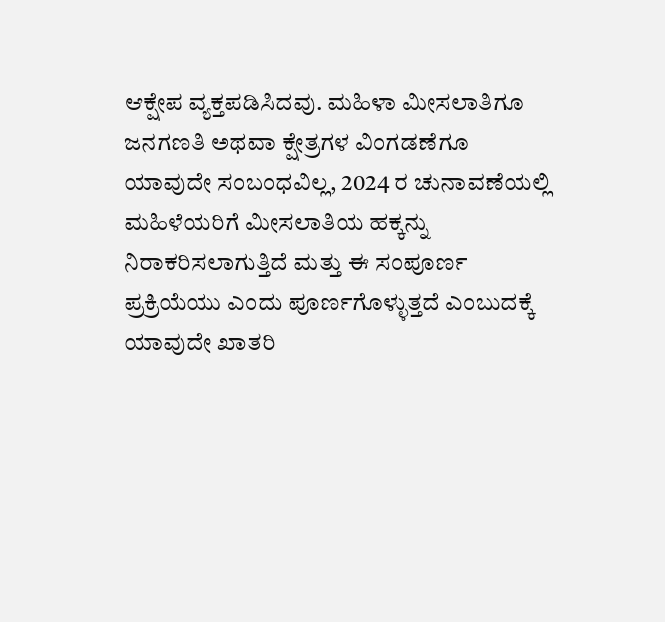ಆಕ್ಷೇಪ ವ್ಯಕ್ತಪಡಿಸಿದವು. ಮಹಿಳಾ ಮೀಸಲಾತಿಗೂ ಜನಗಣತಿ ಅಥವಾ ಕ್ಷೇತ್ರಗಳ ವಿಂಗಡಣೆಗೂ ಯಾವುದೇ ಸಂಬಂಧವಿಲ್ಲ, 2024 ರ ಚುನಾವಣೆಯಲ್ಲಿ ಮಹಿಳೆಯರಿಗೆ ಮೀಸಲಾತಿಯ ಹಕ್ಕನ್ನು ನಿರಾಕರಿಸಲಾಗುತ್ತಿದೆ ಮತ್ತು ಈ ಸಂಪೂರ್ಣ ಪ್ರಕ್ರಿಯೆಯು ಎಂದು ಪೂರ್ಣಗೊಳ್ಳುತ್ತದೆ ಎಂಬುದಕ್ಕೆ ಯಾವುದೇ ಖಾತರಿ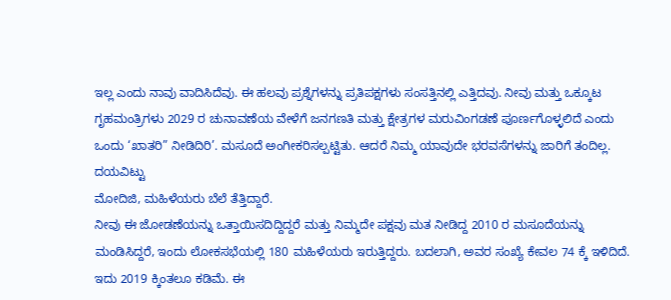ಇಲ್ಲ ಎಂದು ನಾವು ವಾದಿಸಿದೆವು. ಈ ಹಲವು ಪ್ರಶ್ನೆಗಳನ್ನು ಪ್ರತಿಪಕ್ಷಗಳು ಸಂಸತ್ತಿನಲ್ಲಿ ಎತ್ತಿದವು. ನೀವು ಮತ್ತು ಒಕ್ಕೂಟ ಗೃಹಮಂತ್ರಿಗಳು 2029 ರ ಚುನಾವಣೆಯ ವೇಳೆಗೆ ಜನಗಣತಿ ಮತ್ತು ಕ್ಷೇತ್ರಗಳ ಮರುವಿಂಗಡಣೆ ಪೂರ್ಣಗೊಳ್ಳಲಿದೆ ಎಂದು ಒಂದು ‘ಖಾತರಿ” ನೀಡಿದಿರಿ’. ಮಸೂದೆ ಅಂಗೀಕರಿಸಲ್ಪಟ್ಟಿತು. ಆದರೆ ನಿಮ್ಮ ಯಾವುದೇ ಭರವಸೆಗಳನ್ನು ಜಾರಿಗೆ ತಂದಿಲ್ಲ. ದಯವಿಟ್ಟು
ಮೋದಿಜಿ, ಮಹಿಳೆಯರು ಬೆಲೆ ತೆತ್ತಿದ್ದಾರೆ.
ನೀವು ಈ ಜೋಡಣೆಯನ್ನು ಒತ್ತಾಯಿಸದಿದ್ದಿದ್ದರೆ ಮತ್ತು ನಿಮ್ಮದೇ ಪಕ್ಷವು ಮತ ನೀಡಿದ್ದ 2010 ರ ಮಸೂದೆಯನ್ನು ಮಂಡಿಸಿದ್ದರೆ, ಇಂದು ಲೋಕಸಭೆಯಲ್ಲಿ 180 ಮಹಿಳೆಯರು ಇರುತ್ತಿದ್ದರು. ಬದಲಾಗಿ, ಅವರ ಸಂಖ್ಯೆ ಕೇವಲ 74 ಕ್ಕೆ ಇಳಿದಿದೆ. ಇದು 2019 ಕ್ಕಿಂತಲೂ ಕಡಿಮೆ. ಈ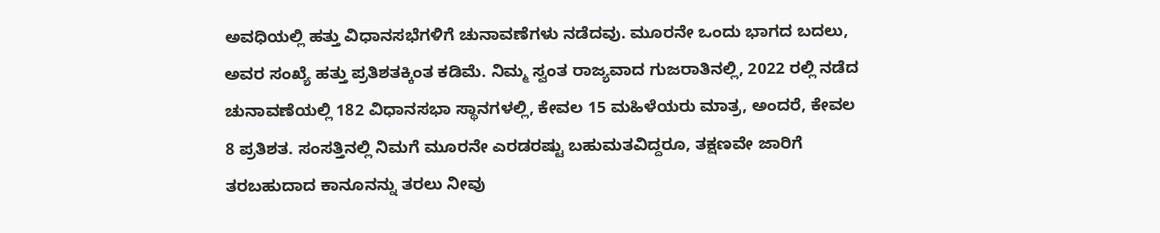ಅವಧಿಯಲ್ಲಿ ಹತ್ತು ವಿಧಾನಸಭೆಗಳಿಗೆ ಚುನಾವಣೆಗಳು ನಡೆದವು. ಮೂರನೇ ಒಂದು ಭಾಗದ ಬದಲು, ಅವರ ಸಂಖ್ಯೆ ಹತ್ತು ಪ್ರತಿಶತಕ್ಕಿಂತ ಕಡಿಮೆ. ನಿಮ್ಮ ಸ್ವಂತ ರಾಜ್ಯವಾದ ಗುಜರಾತಿನಲ್ಲಿ, 2022 ರಲ್ಲಿ ನಡೆದ ಚುನಾವಣೆಯಲ್ಲಿ 182 ವಿಧಾನಸಭಾ ಸ್ಥಾನಗಳಲ್ಲಿ, ಕೇವಲ 15 ಮಹಿಳೆಯರು ಮಾತ್ರ, ಅಂದರೆ, ಕೇವಲ 8 ಪ್ರತಿಶತ. ಸಂಸತ್ತಿನಲ್ಲಿ ನಿಮಗೆ ಮೂರನೇ ಎರಡರಷ್ಟು ಬಹುಮತವಿದ್ದರೂ, ತಕ್ಷಣವೇ ಜಾರಿಗೆ ತರಬಹುದಾದ ಕಾನೂನನ್ನು ತರಲು ನೀವು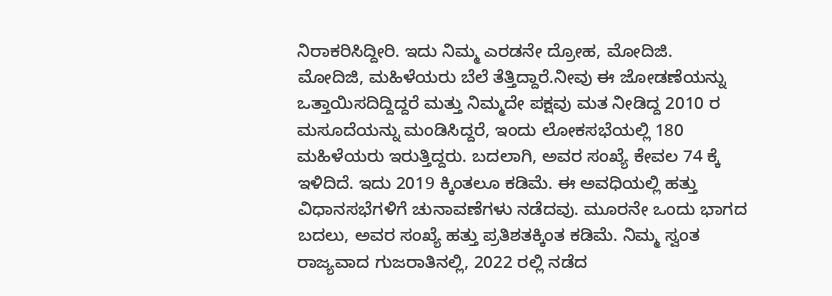ನಿರಾಕರಿಸಿದ್ದೀರಿ. ಇದು ನಿಮ್ಮ ಎರಡನೇ ದ್ರೋಹ, ಮೋದಿಜಿ.
ಮೋದಿಜಿ, ಮಹಿಳೆಯರು ಬೆಲೆ ತೆತ್ತಿದ್ದಾರೆ.ನೀವು ಈ ಜೋಡಣೆಯನ್ನು ಒತ್ತಾಯಿಸದಿದ್ದಿದ್ದರೆ ಮತ್ತು ನಿಮ್ಮದೇ ಪಕ್ಷವು ಮತ ನೀಡಿದ್ದ 2010 ರ ಮಸೂದೆಯನ್ನು ಮಂಡಿಸಿದ್ದರೆ, ಇಂದು ಲೋಕಸಭೆಯಲ್ಲಿ 180 ಮಹಿಳೆಯರು ಇರುತ್ತಿದ್ದರು. ಬದಲಾಗಿ, ಅವರ ಸಂಖ್ಯೆ ಕೇವಲ 74 ಕ್ಕೆ ಇಳಿದಿದೆ. ಇದು 2019 ಕ್ಕಿಂತಲೂ ಕಡಿಮೆ. ಈ ಅವಧಿಯಲ್ಲಿ ಹತ್ತು ವಿಧಾನಸಭೆಗಳಿಗೆ ಚುನಾವಣೆಗಳು ನಡೆದವು. ಮೂರನೇ ಒಂದು ಭಾಗದ ಬದಲು, ಅವರ ಸಂಖ್ಯೆ ಹತ್ತು ಪ್ರತಿಶತಕ್ಕಿಂತ ಕಡಿಮೆ. ನಿಮ್ಮ ಸ್ವಂತ ರಾಜ್ಯವಾದ ಗುಜರಾತಿನಲ್ಲಿ, 2022 ರಲ್ಲಿ ನಡೆದ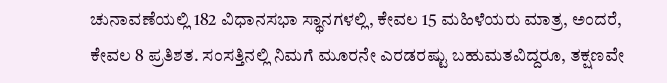ಚುನಾವಣೆಯಲ್ಲಿ 182 ವಿಧಾನಸಭಾ ಸ್ಥಾನಗಳಲ್ಲಿ, ಕೇವಲ 15 ಮಹಿಳೆಯರು ಮಾತ್ರ, ಅಂದರೆ, ಕೇವಲ 8 ಪ್ರತಿಶತ. ಸಂಸತ್ತಿನಲ್ಲಿ ನಿಮಗೆ ಮೂರನೇ ಎರಡರಷ್ಟು ಬಹುಮತವಿದ್ದರೂ, ತಕ್ಷಣವೇ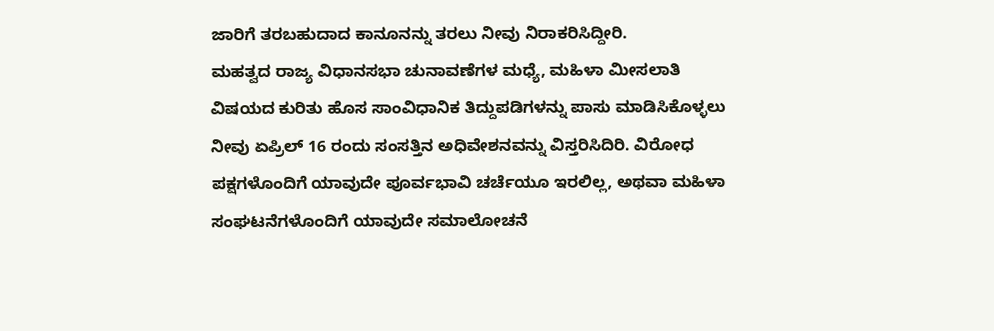ಜಾರಿಗೆ ತರಬಹುದಾದ ಕಾನೂನನ್ನು ತರಲು ನೀವು ನಿರಾಕರಿಸಿದ್ದೀರಿ.
ಮಹತ್ವದ ರಾಜ್ಯ ವಿಧಾನಸಭಾ ಚುನಾವಣೆಗಳ ಮಧ್ಯೆ, ಮಹಿಳಾ ಮೀಸಲಾತಿ ವಿಷಯದ ಕುರಿತು ಹೊಸ ಸಾಂವಿಧಾನಿಕ ತಿದ್ದುಪಡಿಗಳನ್ನು ಪಾಸು ಮಾಡಿಸಿಕೊಳ್ಳಲು ನೀವು ಏಪ್ರಿಲ್ 16 ರಂದು ಸಂಸತ್ತಿನ ಅಧಿವೇಶನವನ್ನು ವಿಸ್ತರಿಸಿದಿರಿ. ವಿರೋಧ ಪಕ್ಷಗಳೊಂದಿಗೆ ಯಾವುದೇ ಪೂರ್ವಭಾವಿ ಚರ್ಚೆಯೂ ಇರಲಿಲ್ಲ, ಅಥವಾ ಮಹಿಳಾ ಸಂಘಟನೆಗಳೊಂದಿಗೆ ಯಾವುದೇ ಸಮಾಲೋಚನೆ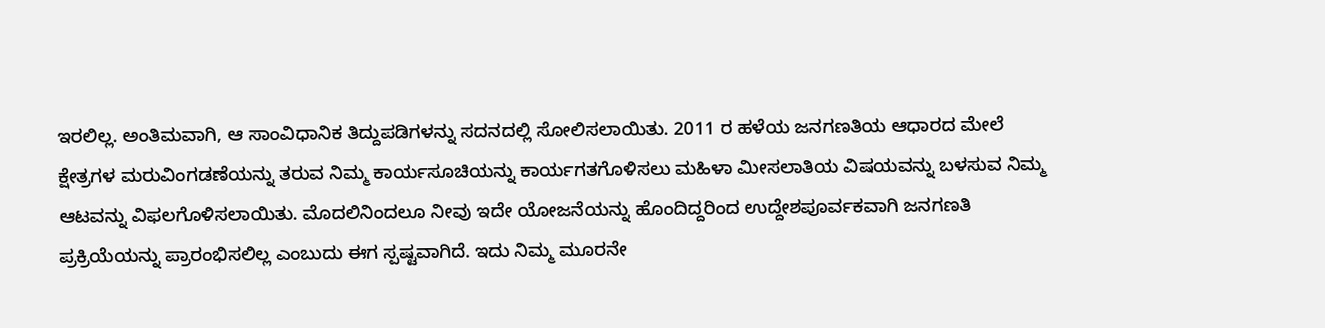ಇರಲಿಲ್ಲ. ಅಂತಿಮವಾಗಿ, ಆ ಸಾಂವಿಧಾನಿಕ ತಿದ್ದುಪಡಿಗಳನ್ನು ಸದನದಲ್ಲಿ ಸೋಲಿಸಲಾಯಿತು. 2011 ರ ಹಳೆಯ ಜನಗಣತಿಯ ಆಧಾರದ ಮೇಲೆ ಕ್ಷೇತ್ರಗಳ ಮರುವಿಂಗಡಣೆಯನ್ನು ತರುವ ನಿಮ್ಮ ಕಾರ್ಯಸೂಚಿಯನ್ನು ಕಾರ್ಯಗತಗೊಳಿಸಲು ಮಹಿಳಾ ಮೀಸಲಾತಿಯ ವಿಷಯವನ್ನು ಬಳಸುವ ನಿಮ್ಮ ಆಟವನ್ನು ವಿಫಲಗೊಳಿಸಲಾಯಿತು. ಮೊದಲಿನಿಂದಲೂ ನೀವು ಇದೇ ಯೋಜನೆಯನ್ನು ಹೊಂದಿದ್ದರಿಂದ ಉದ್ದೇಶಪೂರ್ವಕವಾಗಿ ಜನಗಣತಿ ಪ್ರಕ್ರಿಯೆಯನ್ನು ಪ್ರಾರಂಭಿಸಲಿಲ್ಲ ಎಂಬುದು ಈಗ ಸ್ಪಷ್ಟವಾಗಿದೆ. ಇದು ನಿಮ್ಮ ಮೂರನೇ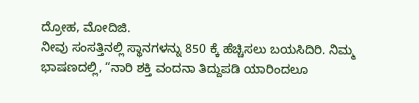ದ್ರೋಹ, ಮೋದಿಜಿ.
ನೀವು ಸಂಸತ್ತಿನಲ್ಲಿ ಸ್ಥಾನಗಳನ್ನು 850 ಕ್ಕೆ ಹೆಚ್ಚಿಸಲು ಬಯಸಿದಿರಿ. ನಿಮ್ಮ ಭಾಷಣದಲ್ಲಿ, “ನಾರಿ ಶಕ್ತಿ ವಂದನಾ ತಿದ್ದುಪಡಿ ಯಾರಿಂದಲೂ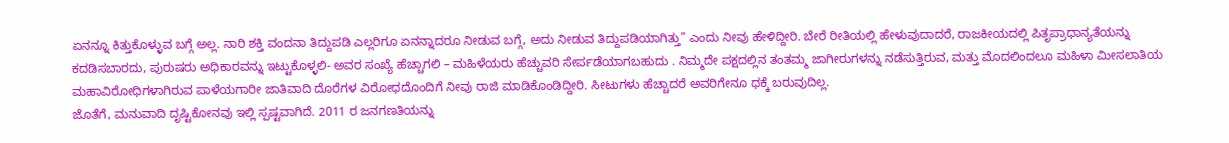ಏನನ್ನೂ ಕಿತ್ತುಕೊಳ್ಳುವ ಬಗ್ಗೆ ಅಲ್ಲ. ನಾರಿ ಶಕ್ತಿ ವಂದನಾ ತಿದ್ದುಪಡಿ ಎಲ್ಲರಿಗೂ ಏನನ್ನಾದರೂ ನೀಡುವ ಬಗ್ಗೆ, ಅದು ನೀಡುವ ತಿದ್ದುಪಡಿಯಾಗಿತ್ತು” ಎಂದು ನೀವು ಹೇಳಿದ್ದೀರಿ. ಬೇರೆ ರೀತಿಯಲ್ಲಿ ಹೇಳುವುದಾದರೆ, ರಾಜಕೀಯದಲ್ಲಿ ಪಿತೃಪ್ರಾಧಾನ್ಯತೆಯನ್ನು ಕದಡಿಸಬಾರದು, ಪುರುಷರು ಅಧಿಕಾರವನ್ನು ಇಟ್ಟುಕೊಳ್ಳಲಿ- ಅವರ ಸಂಖ್ಯೆ ಹೆಚ್ಚಾಗಲಿ – ಮಹಿಳೆಯರು ಹೆಚ್ಚುವರಿ ಸೇರ್ಪಡೆಯಾಗಬಹುದು . ನಿಮ್ಮದೇ ಪಕ್ಷದಲ್ಲಿನ ತಂತಮ್ಮ ಜಾಗೀರುಗಳನ್ನು ನಡೆಸುತ್ತಿರುವ, ಮತ್ತು ಮೊದಲಿಂದಲೂ ಮಹಿಳಾ ಮೀಸಲಾತಿಯ ಮಹಾವಿರೋಧಿಗಳಾಗಿರುವ ಪಾಳೆಯಗಾರೀ ಜಾತಿವಾದಿ ದೊರೆಗಳ ವಿರೋಧದೊಂದಿಗೆ ನೀವು ರಾಜಿ ಮಾಡಿಕೊಂಡಿದ್ದೀರಿ. ಸೀಟುಗಳು ಹೆಚ್ಚಾದರೆ ಅವರಿಗೇನೂ ಧಕ್ಕೆ ಬರುವುದಿಲ್ಲ.
ಜೊತೆಗೆ, ಮನುವಾದಿ ದೃಷ್ಟಿಕೋನವು ಇಲ್ಲಿ ಸ್ಪಷ್ಟವಾಗಿದೆ. 2011 ರ ಜನಗಣತಿಯನ್ನು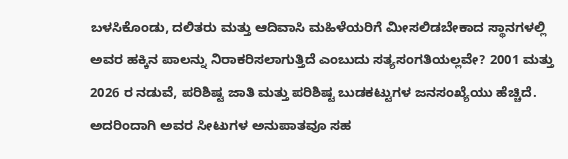ಬಳಸಿಕೊಂಡು, ದಲಿತರು ಮತ್ತು ಆದಿವಾಸಿ ಮಹಿಳೆಯರಿಗೆ ಮೀಸಲಿಡಬೇಕಾದ ಸ್ಥಾನಗಳಲ್ಲಿ ಅವರ ಹಕ್ಕಿನ ಪಾಲನ್ನು ನಿರಾಕರಿಸಲಾಗುತ್ತಿದೆ ಎಂಬುದು ಸತ್ಯಸಂಗತಿಯಲ್ಲವೇ? 2001 ಮತ್ತು 2026 ರ ನಡುವೆ, ಪರಿಶಿಷ್ಟ ಜಾತಿ ಮತ್ತು ಪರಿಶಿಷ್ಟ ಬುಡಕಟ್ಟುಗಳ ಜನಸಂಖ್ಯೆಯು ಹೆಚ್ಚಿದೆ. ಅದರಿಂದಾಗಿ ಅವರ ಸೀಟುಗಳ ಅನುಪಾತವೂ ಸಹ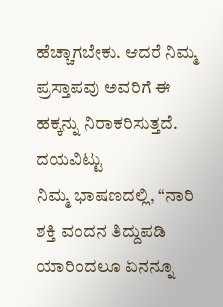ಹೆಚ್ಚಾಗಬೇಕು. ಆದರೆ ನಿಮ್ಮ ಪ್ರಸ್ತಾಪವು ಅವರಿಗೆ ಈ ಹಕ್ಕನ್ನು ನಿರಾಕರಿಸುತ್ತದೆ. ದಯವಿಟ್ಟು
ನಿಮ್ಮ ಭಾಷಣದಲ್ಲಿ, “ನಾರಿ ಶಕ್ತಿ ವಂದನ ತಿದ್ದುಪಡಿ ಯಾರಿಂದಲೂ ಏನನ್ನೂ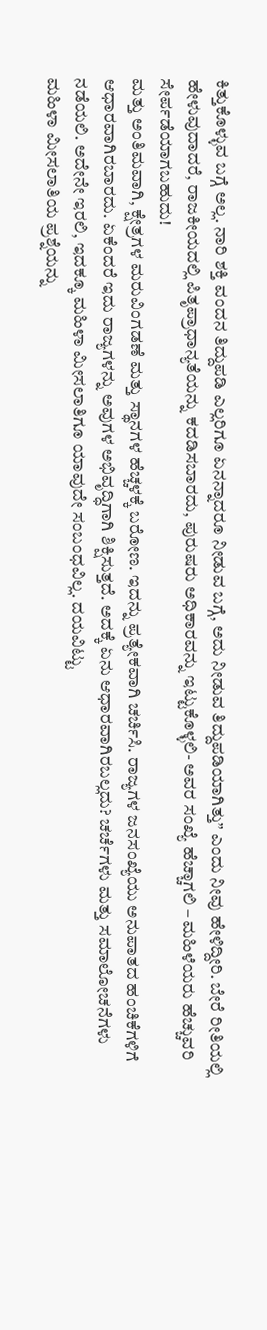ಕಿತ್ತುಕೊಳ್ಳುವ ಬಗ್ಗೆ ಅಲ್ಲ. ನಾರಿ ಶಕ್ತಿ ವಂದನ ತಿದ್ದುಪಡಿ ಎಲ್ಲರಿಗೂ ಏನನ್ನಾದರೂ ನೀಡುವ ಬಗ್ಗೆ, ಅದು ನೀಡುವ ತಿದ್ದುಪಡಿಯಾಗಿತ್ತು” ಎಂದು ನೀವು ಹೇಳಿದ್ದೀರಿ. ಬೇರೆ ರೀತಿಯಲ್ಲಿ ಹೇಳುವುದಾದರೆ, ರಾಜಕೀಯದಲ್ಲಿ ಪಿತೃಪ್ರಾಧಾನ್ಯತೆಯನ್ನು ಕದಡಿಸಬಾರದು, ಪುರುಷರು ಅಧಿಕಾರವನ್ನು ಇಟ್ಟುಕೊಳ್ಳಲಿ- ಅವರ ಸಂಖ್ಯೆ ಹೆಚ್ಚಾಗಲಿ – ಮಹಿಳೆಯರು ಹೆಚ್ಚುವರಿ ಸೇರ್ಪಡೆಯಾಗಬಹುದು!
ಮತ್ತು ಅಂತಿಮವಾಗಿ, ಕ್ಷೇತ್ರಗಳ ಮರುವಿಂಗಡಣೆ ಮತ್ತು ಸ್ಥಾನಗಳ ಹೆಚ್ಚಳಕ್ಕೆ ಬರೋಣ. ಇದನ್ನು ಪ್ರತ್ಯೇಕವಾಗಿ ಚರ್ಚಿಸಿ. ರಾಜ್ಯಗಳ ಜನಸಂಖ್ಯೆಯು ಅನುಪಾತದ ಹಂಚಿಕೆಗಳಿಗೆ ಆಧಾರವಾಗಿರಬಾರದು. ಏಕೆಂದರೆ ಇದು ರಾಜ್ಯಗಳನ್ನು ಅವುಗಳ ಅಭಿವೃದ್ಧಿಗಾಗಿ ಶಿಕ್ಷಿಸುತ್ತದೆ. ಅದಕ್ಕೆ ಏನು ಆಧಾರವಾಗಿರಬಲ್ಲದು? ಚರ್ಚೆಗಳು ಮತ್ತು ಸಮಾಲೋಚನೆಗಳು ನಡೆಯಲಿ. ಅದೇನೇ ಇರಲಿ, ಇದಕ್ಕೂ ಮಹಿಳಾ ಮೀಸಲಾತಿಗೂ ಯಾವುದೇ ಸಂಬಂಧವಿಲ್ಲ. ದಯವಿಟ್ಟು
ಮಹಿಳಾ ಮೀಸಲಾತಿಯ ಪ್ರಶ್ನೆಯನ್ನು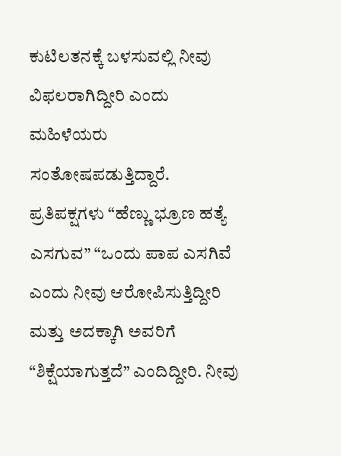ಕುಟಿಲತನಕ್ಕೆ ಬಳಸುವಲ್ಲಿ ನೀವು ವಿಫಲರಾಗಿದ್ದೀರಿ ಎಂದು ಮಹಿಳೆಯರು ಸಂತೋಷಪಡುತ್ತಿದ್ದಾರೆ. ಪ್ರತಿಪಕ್ಷಗಳು “ಹೆಣ್ಣು ಭ್ರೂಣ ಹತ್ಯೆ ಎಸಗುವ” “ಒಂದು ಪಾಪ ಎಸಗಿವೆ ಎಂದು ನೀವು ಆರೋಪಿಸುತ್ತಿದ್ದೀರಿ ಮತ್ತು ಅದಕ್ಕಾಗಿ ಅವರಿಗೆ “ಶಿಕ್ಷೆಯಾಗುತ್ತದೆ” ಎಂದಿದ್ದೀರಿ. ನೀವು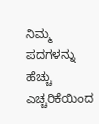ನಿಮ್ಮ ಪದಗಳನ್ನು ಹೆಚ್ಚು ಎಚ್ಚರಿಕೆಯಿಂದ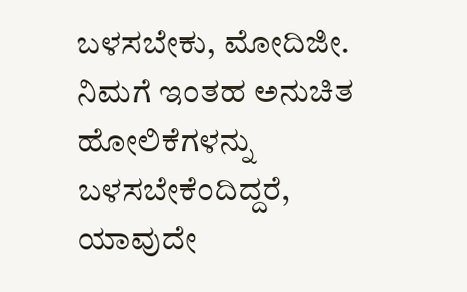ಬಳಸಬೇಕು, ಮೋದಿಜೀ. ನಿಮಗೆ ಇಂತಹ ಅನುಚಿತ ಹೋಲಿಕೆಗಳನ್ನು ಬಳಸಬೇಕೆಂದಿದ್ದರೆ, ಯಾವುದೇ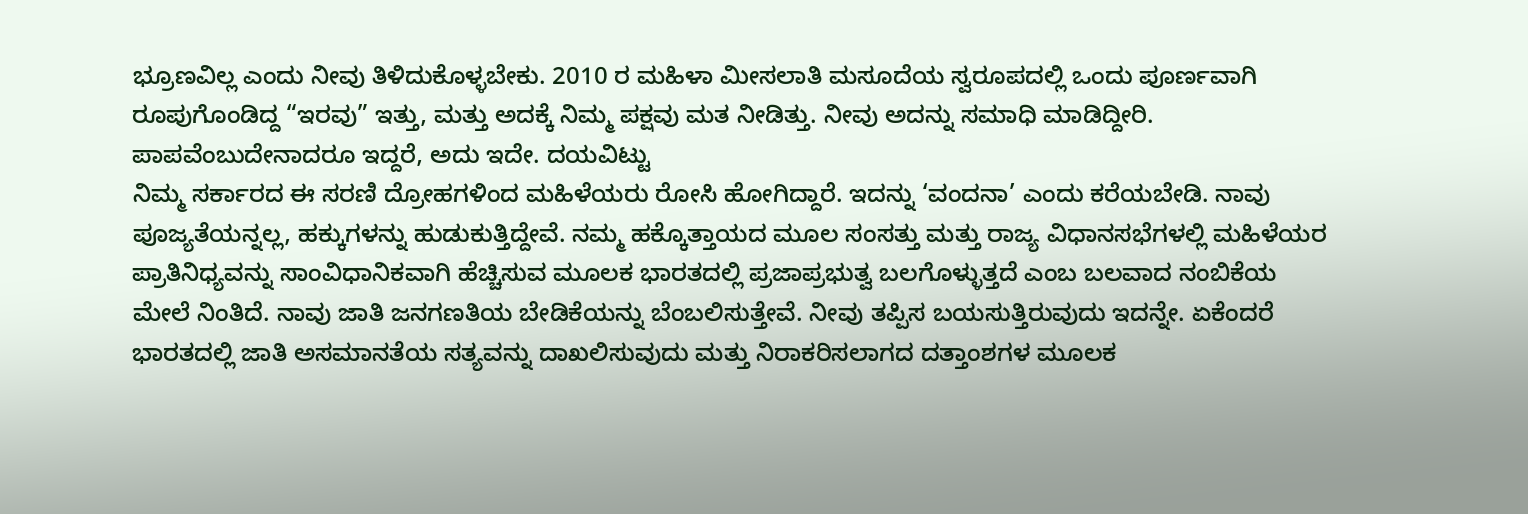ಭ್ರೂಣವಿಲ್ಲ ಎಂದು ನೀವು ತಿಳಿದುಕೊಳ್ಳಬೇಕು. 2010 ರ ಮಹಿಳಾ ಮೀಸಲಾತಿ ಮಸೂದೆಯ ಸ್ವರೂಪದಲ್ಲಿ ಒಂದು ಪೂರ್ಣವಾಗಿ ರೂಪುಗೊಂಡಿದ್ದ “ಇರವು” ಇತ್ತು, ಮತ್ತು ಅದಕ್ಕೆ ನಿಮ್ಮ ಪಕ್ಷವು ಮತ ನೀಡಿತ್ತು. ನೀವು ಅದನ್ನು ಸಮಾಧಿ ಮಾಡಿದ್ದೀರಿ. ಪಾಪವೆಂಬುದೇನಾದರೂ ಇದ್ದರೆ, ಅದು ಇದೇ. ದಯವಿಟ್ಟು
ನಿಮ್ಮ ಸರ್ಕಾರದ ಈ ಸರಣಿ ದ್ರೋಹಗಳಿಂದ ಮಹಿಳೆಯರು ರೋಸಿ ಹೋಗಿದ್ದಾರೆ. ಇದನ್ನು ‘ವಂದನಾ’ ಎಂದು ಕರೆಯಬೇಡಿ. ನಾವು ಪೂಜ್ಯತೆಯನ್ನಲ್ಲ, ಹಕ್ಕುಗಳನ್ನು ಹುಡುಕುತ್ತಿದ್ದೇವೆ. ನಮ್ಮ ಹಕ್ಕೊತ್ತಾಯದ ಮೂಲ ಸಂಸತ್ತು ಮತ್ತು ರಾಜ್ಯ ವಿಧಾನಸಭೆಗಳಲ್ಲಿ ಮಹಿಳೆಯರ ಪ್ರಾತಿನಿಧ್ಯವನ್ನು ಸಾಂವಿಧಾನಿಕವಾಗಿ ಹೆಚ್ಚಿಸುವ ಮೂಲಕ ಭಾರತದಲ್ಲಿ ಪ್ರಜಾಪ್ರಭುತ್ವ ಬಲಗೊಳ್ಳುತ್ತದೆ ಎಂಬ ಬಲವಾದ ನಂಬಿಕೆಯ ಮೇಲೆ ನಿಂತಿದೆ. ನಾವು ಜಾತಿ ಜನಗಣತಿಯ ಬೇಡಿಕೆಯನ್ನು ಬೆಂಬಲಿಸುತ್ತೇವೆ. ನೀವು ತಪ್ಪಿಸ ಬಯಸುತ್ತಿರುವುದು ಇದನ್ನೇ. ಏಕೆಂದರೆ ಭಾರತದಲ್ಲಿ ಜಾತಿ ಅಸಮಾನತೆಯ ಸತ್ಯವನ್ನು ದಾಖಲಿಸುವುದು ಮತ್ತು ನಿರಾಕರಿಸಲಾಗದ ದತ್ತಾಂಶಗಳ ಮೂಲಕ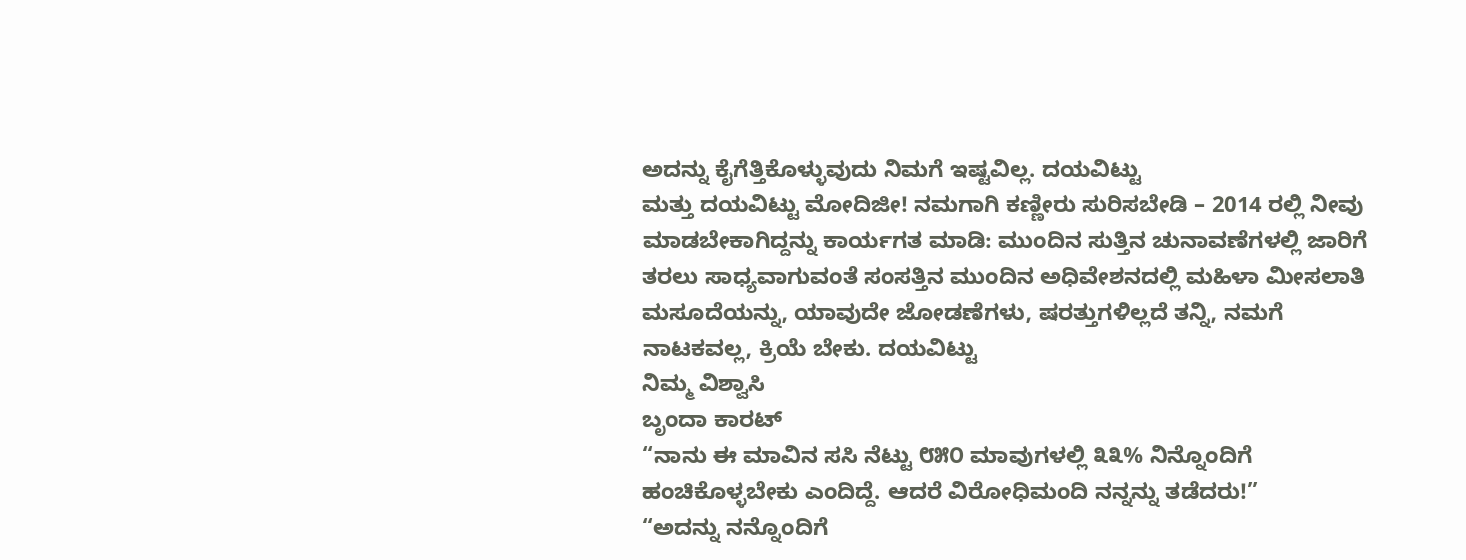ಅದನ್ನು ಕೈಗೆತ್ತಿಕೊಳ್ಳುವುದು ನಿಮಗೆ ಇಷ್ಟವಿಲ್ಲ. ದಯವಿಟ್ಟು
ಮತ್ತು ದಯವಿಟ್ಟು ಮೋದಿಜೀ! ನಮಗಾಗಿ ಕಣ್ಣೀರು ಸುರಿಸಬೇಡಿ – 2014 ರಲ್ಲಿ ನೀವು ಮಾಡಬೇಕಾಗಿದ್ದನ್ನು ಕಾರ್ಯಗತ ಮಾಡಿ: ಮುಂದಿನ ಸುತ್ತಿನ ಚುನಾವಣೆಗಳಲ್ಲಿ ಜಾರಿಗೆ ತರಲು ಸಾಧ್ಯವಾಗುವಂತೆ ಸಂಸತ್ತಿನ ಮುಂದಿನ ಅಧಿವೇಶನದಲ್ಲಿ ಮಹಿಳಾ ಮೀಸಲಾತಿ ಮಸೂದೆಯನ್ನು, ಯಾವುದೇ ಜೋಡಣೆಗಳು, ಷರತ್ತುಗಳಿಲ್ಲದೆ ತನ್ನಿ, ನಮಗೆ ನಾಟಕವಲ್ಲ, ಕ್ರಿಯೆ ಬೇಕು. ದಯವಿಟ್ಟು
ನಿಮ್ಮ ವಿಶ್ವಾಸಿ
ಬೃಂದಾ ಕಾರಟ್
“ನಾನು ಈ ಮಾವಿನ ಸಸಿ ನೆಟ್ಟು ೮೫೦ ಮಾವುಗಳಲ್ಲಿ ೩೩% ನಿನ್ನೊಂದಿಗೆ
ಹಂಚಿಕೊಳ್ಳಬೇಕು ಎಂದಿದ್ದೆ. ಆದರೆ ವಿರೋಧಿಮಂದಿ ನನ್ನನ್ನು ತಡೆದರು!”
“ಅದನ್ನು ನನ್ನೊಂದಿಗೆ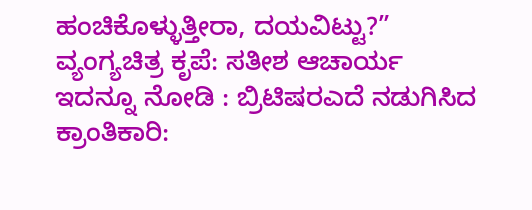ಹಂಚಿಕೊಳ್ಳುತ್ತೀರಾ, ದಯವಿಟ್ಟು?”
ವ್ಯಂಗ್ಯಚಿತ್ರ ಕೃಪೆ: ಸತೀಶ ಆಚಾರ್ಯ
ಇದನ್ನೂ ನೋಡಿ : ಬ್ರಿಟಿಷರಎದೆ ನಡುಗಿಸಿದ ಕ್ರಾಂತಿಕಾರಿ: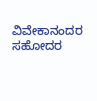ವಿವೇಕಾನಂದರ ಸಹೋದರ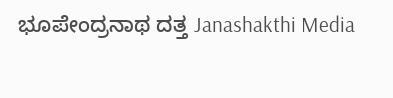ಭೂಪೇಂದ್ರನಾಥ ದತ್ತ Janashakthi Media